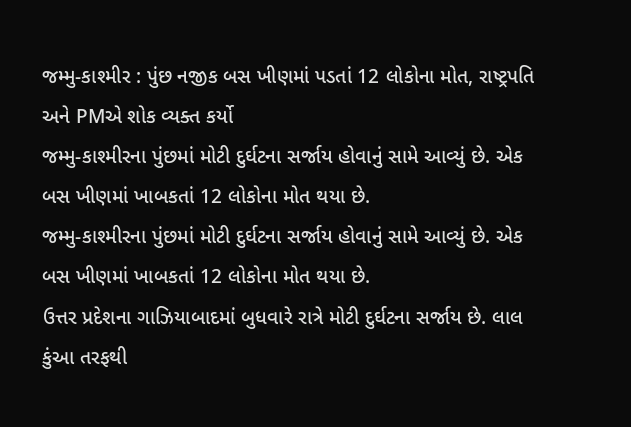જમ્મુ-કાશ્મીર : પુંછ નજીક બસ ખીણમાં પડતાં 12 લોકોના મોત, રાષ્ટ્રપતિ અને PMએ શોક વ્યક્ત કર્યો
જમ્મુ-કાશ્મીરના પુંછમાં મોટી દુર્ઘટના સર્જાય હોવાનું સામે આવ્યું છે. એક બસ ખીણમાં ખાબકતાં 12 લોકોના મોત થયા છે.
જમ્મુ-કાશ્મીરના પુંછમાં મોટી દુર્ઘટના સર્જાય હોવાનું સામે આવ્યું છે. એક બસ ખીણમાં ખાબકતાં 12 લોકોના મોત થયા છે.
ઉત્તર પ્રદેશના ગાઝિયાબાદમાં બુધવારે રાત્રે મોટી દુર્ઘટના સર્જાય છે. લાલ કુંઆ તરફથી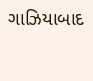ગાઝિયાબાદ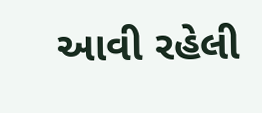આવી રહેલી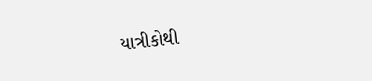યાત્રીકોથી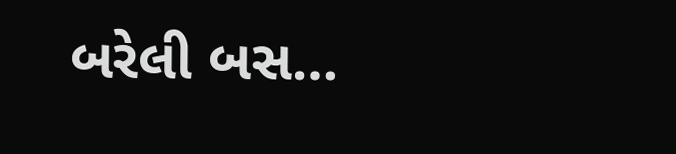બરેલી બસ…